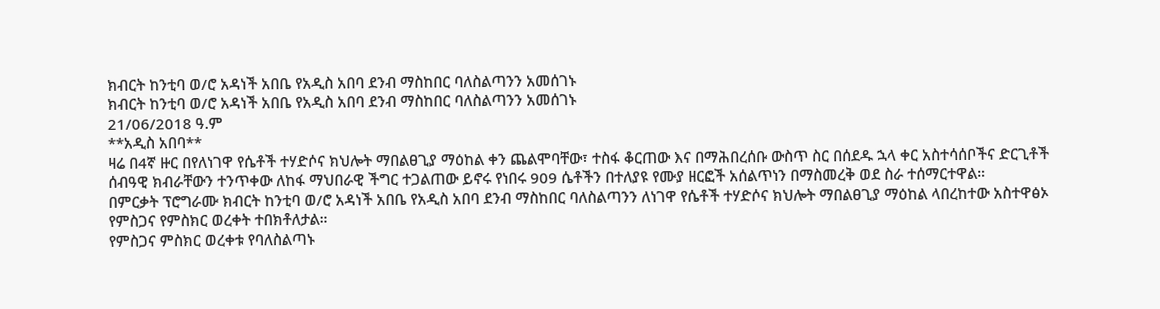ክብርት ከንቲባ ወ/ሮ አዳነች አበቤ የአዲስ አበባ ደንብ ማስከበር ባለስልጣንን አመሰገኑ
ክብርት ከንቲባ ወ/ሮ አዳነች አበቤ የአዲስ አበባ ደንብ ማስከበር ባለስልጣንን አመሰገኑ
21/06/2018 ዓ.ም
**አዲስ አበባ**
ዛሬ በ4ኛ ዙር በየለነገዋ የሴቶች ተሃድሶና ክህሎት ማበልፀጊያ ማዕከል ቀን ጨልሞባቸው፣ ተስፋ ቆርጠው እና በማሕበረሰቡ ውስጥ ስር በሰደዱ ኋላ ቀር አስተሳሰቦችና ድርጊቶች ሰብዓዊ ክብራቸውን ተንጥቀው ለከፋ ማህበራዊ ችግር ተጋልጠው ይኖሩ የነበሩ 909 ሴቶችን በተለያዩ የሙያ ዘርፎች አሰልጥነን በማስመረቅ ወደ ስራ ተሰማርተዋል።
በምርቃት ፕሮግራሙ ክብርት ከንቲባ ወ/ሮ አዳነች አበቤ የአዲስ አበባ ደንብ ማስከበር ባለስልጣንን ለነገዋ የሴቶች ተሃድሶና ክህሎት ማበልፀጊያ ማዕከል ላበረከተው አስተዋፅኦ የምስጋና የምስክር ወረቀት ተበክቶለታል።
የምስጋና ምስክር ወረቀቱ የባለስልጣኑ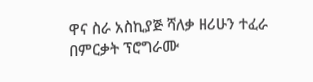ዋና ስራ አስኪያጅ ሻለቃ ዘሪሁን ተፈራ በምርቃት ፕሮግራሙ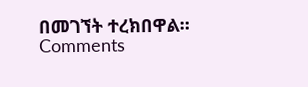በመገኘት ተረክበዋል።
Comments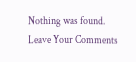Nothing was found.
Leave Your Comments